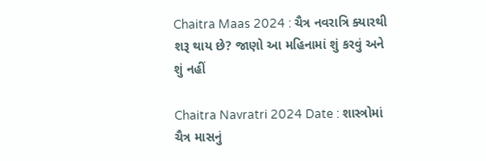Chaitra Maas 2024 : ચૈત્ર નવરાત્રિ ક્યારથી શરૂ થાય છે? જાણો આ મહિનામાં શું કરવું અને શું નહીં

Chaitra Navratri 2024 Date : શાસ્ત્રોમાં ચૈત્ર માસનું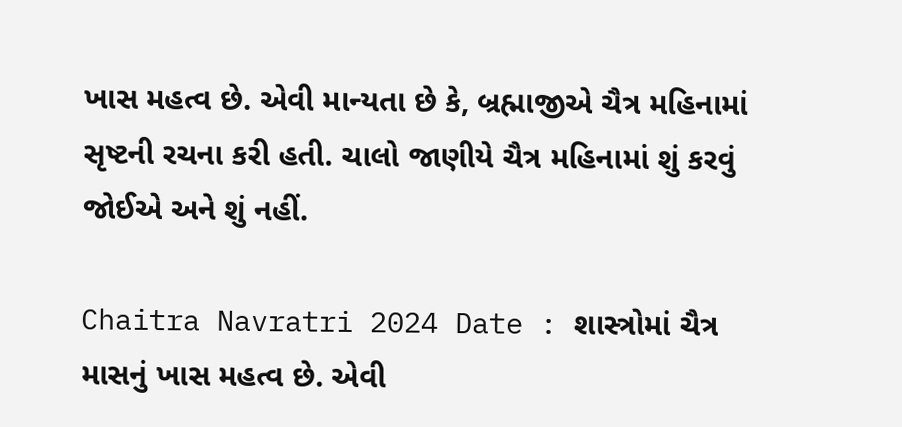ખાસ મહત્વ છે. એવી માન્યતા છે કે, બ્રહ્માજીએ ચૈત્ર મહિનામાં સૃષ્ટની રચના કરી હતી. ચાલો જાણીયે ચૈત્ર મહિનામાં શું કરવું જોઈએ અને શું નહીં.

Chaitra Navratri 2024 Date : શાસ્ત્રોમાં ચૈત્ર માસનું ખાસ મહત્વ છે. એવી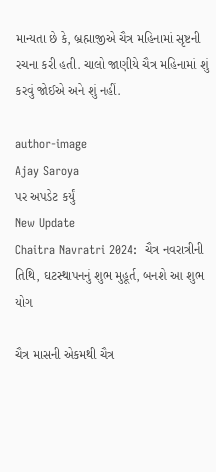માન્યતા છે કે, બ્રહ્માજીએ ચૈત્ર મહિનામાં સૃષ્ટની રચના કરી હતી. ચાલો જાણીયે ચૈત્ર મહિનામાં શું કરવું જોઈએ અને શું નહીં.

author-image
Ajay Saroya
પર અપડેટ કર્યું
New Update
Chaitra Navratri 2024:  ચૈત્ર નવરાત્રીની તિથિ, ઘટસ્થાપનનું શુભ મુહૂર્ત, બનશે આ શુભ યોગ

ચૈત્ર માસની એકમથી ચૈત્ર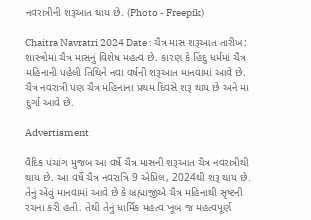નવરાત્રીની શરૂઆત થાય છે. (Photo - Freepik)

Chaitra Navratri 2024 Date : ચૈત્ર માસ શરૂઆત તારીખ: શાસ્ત્રોમાં ચૈત્ર માસનું વિશેષ મહત્વ છે. કારણ કે હિંદુ ધર્મમાં ચૈત્ર મહિનાની પહેલી તિથિને નવા વર્ષની શરૂઆત માનવામાં આવે છે. ચૈત્ર નવરાત્રી પણ ચૈત્ર મહિનાના પ્રથમ દિવસે શરૂ થાય છે અને મા દુર્ગા આવે છે.

Advertisment

વૈદિક પંચાંગ મુજબ આ વર્ષે ચૈત્ર માસની શરૂઆત ચૈત્ર નવરાત્રીથી થાય છે. આ વર્ષે ચૈત્ર નવરાત્રિ 9 એપ્રિલ, 2024થી શરૂ થાય છે. તેનું એવું માનવામાં આવે છે કે બ્રહ્માજીએ ચૈત્ર મહિનાથી સૃષ્ટની રચના કરી હતી. તેથી તેનું ધાર્મિક મહત્વ ખૂબ જ મહત્વપૂર્ણ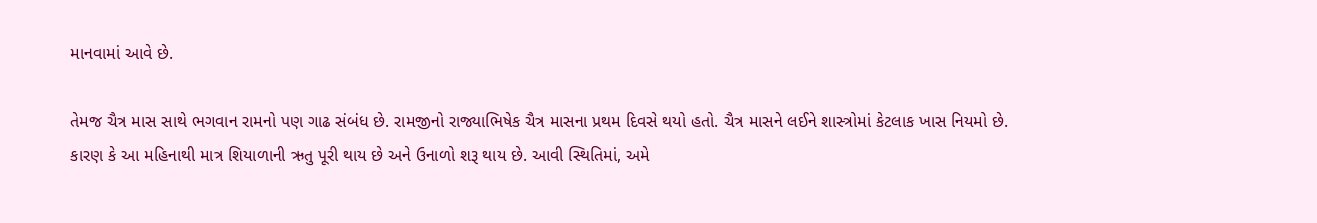માનવામાં આવે છે.

તેમજ ચૈત્ર માસ સાથે ભગવાન રામનો પણ ગાઢ સંબંધ છે. રામજીનો રાજ્યાભિષેક ચૈત્ર માસના પ્રથમ દિવસે થયો હતો. ચૈત્ર માસને લઈને શાસ્ત્રોમાં કેટલાક ખાસ નિયમો છે. કારણ કે આ મહિનાથી માત્ર શિયાળાની ઋતુ પૂરી થાય છે અને ઉનાળો શરૂ થાય છે. આવી સ્થિતિમાં, અમે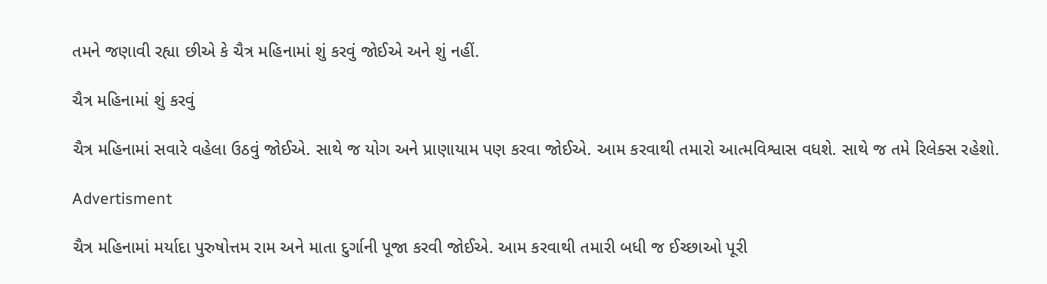તમને જણાવી રહ્યા છીએ કે ચૈત્ર મહિનામાં શું કરવું જોઈએ અને શું નહીં.

ચૈત્ર મહિનામાં શું કરવું

ચૈત્ર મહિનામાં સવારે વહેલા ઉઠવું જોઈએ. સાથે જ યોગ અને પ્રાણાયામ પણ કરવા જોઈએ. આમ કરવાથી તમારો આત્મવિશ્વાસ વધશે. સાથે જ તમે રિલેક્સ રહેશો.

Advertisment

ચૈત્ર મહિનામાં મર્યાદા પુરુષોત્તમ રામ અને માતા દુર્ગાની પૂજા કરવી જોઈએ. આમ કરવાથી તમારી બધી જ ઈચ્છાઓ પૂરી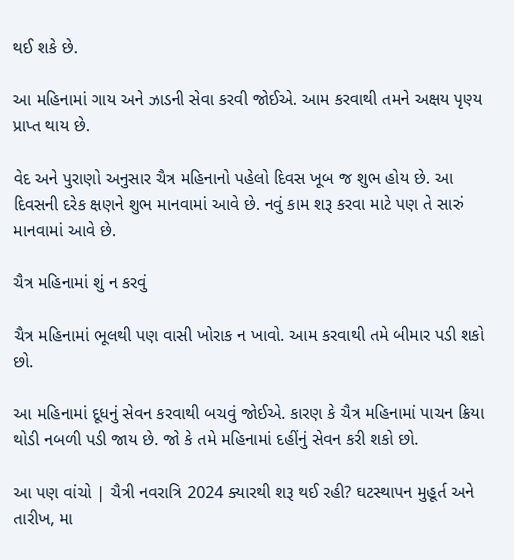થઈ શકે છે.

આ મહિનામાં ગાય અને ઝાડની સેવા કરવી જોઈએ. આમ કરવાથી તમને અક્ષય પૃણ્ય પ્રાપ્ત થાય છે.

વેદ અને પુરાણો અનુસાર ચૈત્ર મહિનાનો પહેલો દિવસ ખૂબ જ શુભ હોય છે. આ દિવસની દરેક ક્ષણને શુભ માનવામાં આવે છે. નવું કામ શરૂ કરવા માટે પણ તે સારું માનવામાં આવે છે.

ચૈત્ર મહિનામાં શું ન કરવું

ચૈત્ર મહિનામાં ભૂલથી પણ વાસી ખોરાક ન ખાવો. આમ કરવાથી તમે બીમાર પડી શકો છો.

આ મહિનામાં દૂધનું સેવન કરવાથી બચવું જોઈએ. કારણ કે ચૈત્ર મહિનામાં પાચન ક્રિયા થોડી નબળી પડી જાય છે. જો કે તમે મહિનામાં દહીંનું સેવન કરી શકો છો.

આ પણ વાંચો | ચૈત્રી નવરાત્રિ 2024 ક્યારથી શરૂ થઈ રહી? ઘટસ્થાપન મુહૂર્ત અને તારીખ, મા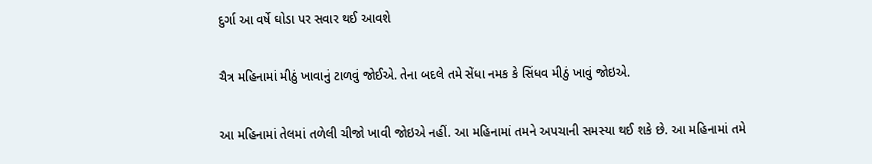દુર્ગા આ વર્ષે ઘોડા પર સવાર થઈ આવશે

ચૈત્ર મહિનામાં મીઠું ખાવાનું ટાળવું જોઈએ. તેના બદલે તમે સેંધા નમક કે સિંધવ મીઠું ખાવું જોઇએ.

આ મહિનામાં તેલમાં તળેલી ચીજો ખાવી જોઇએ નહીં. આ મહિનામાં તમને અપચાની સમસ્યા થઈ શકે છે. આ મહિનામાં તમે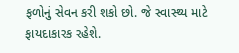ફળોનું સેવન કરી શકો છો. જે સ્વાસ્થ્ય માટે ફાયદાકારક રહેશે.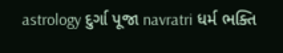astrology દુર્ગા પૂજા navratri ધર્મ ભક્તિ